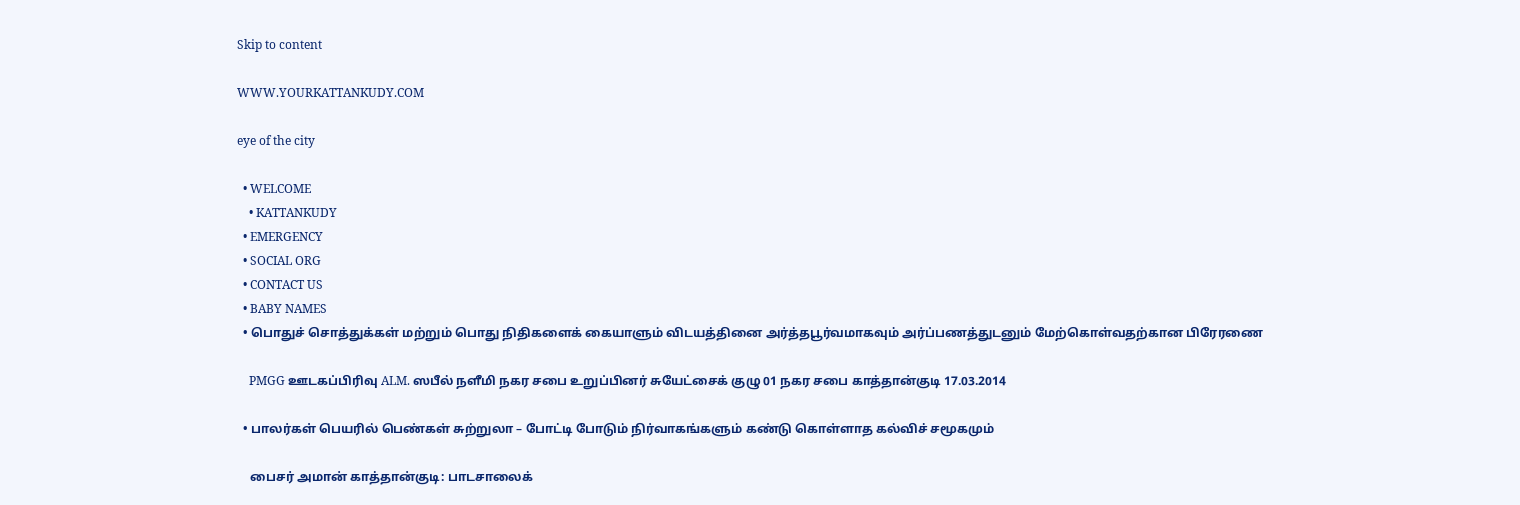Skip to content

WWW.YOURKATTANKUDY.COM

eye of the city

  • WELCOME
    • KATTANKUDY
  • EMERGENCY
  • SOCIAL ORG
  • CONTACT US
  • BABY NAMES
  • பொதுச் சொத்துக்கள் மற்றும் பொது நிதிகளைக் கையாளும் விடயத்தினை அர்த்தபூர்வமாகவும் அர்ப்பணத்துடனும் மேற்கொள்வதற்கான பிரேரணை

    PMGG ஊடகப்பிரிவு ALM. ஸபீல் நளீமி நகர சபை உறுப்பினர் சுயேட்சைக் குழு 01 நகர சபை காத்தான்குடி 17.03.2014

  • பாலர்கள் பெயரில் பெண்கள் சுற்றுலா – போட்டி போடும் நிர்வாகங்களும் கண்டு கொள்ளாத கல்விச் சமூகமும்

    பைசர் அமான் காத்தான்குடி: பாடசாலைக்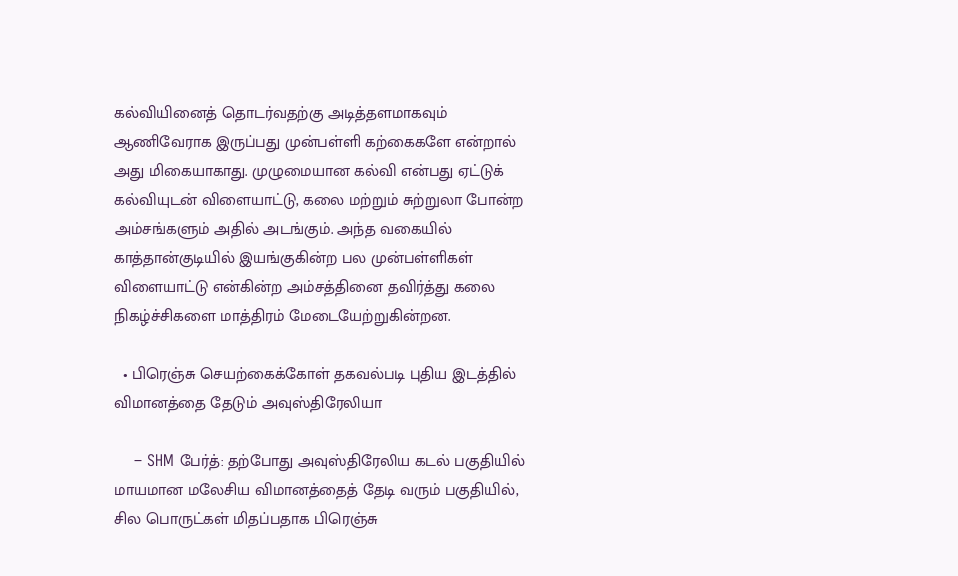கல்வியினைத் தொடர்வதற்கு அடித்தளமாகவும் ஆணிவேராக இருப்பது முன்பள்ளி கற்கைகளே என்றால் அது மிகையாகாது. முழுமையான கல்வி என்பது ஏட்டுக் கல்வியுடன் விளையாட்டு, கலை மற்றும் சுற்றுலா போன்ற அம்சங்களும் அதில் அடங்கும். அந்த வகையில் காத்தான்குடியில் இயங்குகின்ற பல முன்பள்ளிகள் விளையாட்டு என்கின்ற அம்சத்தினை தவிர்த்து கலை நிகழ்ச்சிகளை மாத்திரம் மேடையேற்றுகின்றன.

  • பிரெஞ்சு செயற்கைக்கோள் தகவல்படி புதிய இடத்தில் விமானத்தை தேடும் அவுஸ்திரேலியா

    – SHM பேர்த்: தற்போது அவுஸ்திரேலிய கடல் பகுதியில் மாயமான மலேசிய விமானத்தைத் தேடி வரும் பகுதியில், சில பொருட்கள் மிதப்பதாக பிரெஞ்சு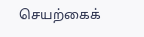செயற்கைக்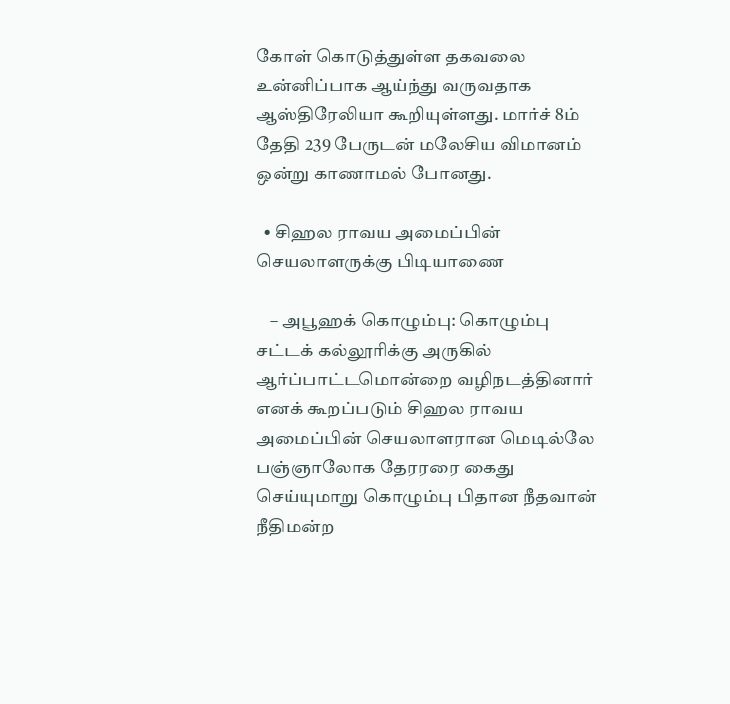கோள் கொடுத்துள்ள தகவலை உன்னிப்பாக ஆய்ந்து வருவதாக ஆஸ்திரேலியா கூறியுள்ளது. மார்ச் 8ம் தேதி 239 பேருடன் மலேசிய விமானம் ஒன்று காணாமல் போனது.

  • சிஹல ராவய அமைப்பின் செயலாளருக்கு பிடியாணை

    – அபூஹக் கொழும்பு: கொழும்பு சட்டக் கல்லூரிக்கு அருகில் ஆர்ப்பாட்டமொன்றை வழிநடத்தினார் எனக் கூறப்படும் சிஹல ராவய அமைப்பின் செயலாளரான மெடில்லே பஞ்ஞாலோக தேரரரை கைது செய்யுமாறு கொழும்பு பிதான நீதவான் நீதிமன்ற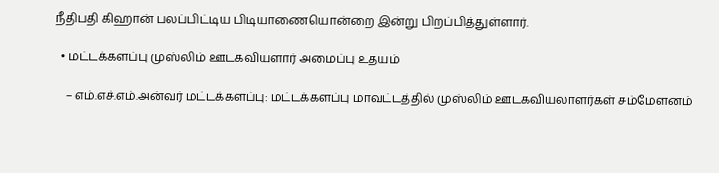நீதிபதி கிஹான் பலப்பிட்டிய பிடியாணையொன்றை இன்று பிறப்பித்துள்ளார்.

  • மட்டக்களப்பு முஸ்லிம் ஊடகவியளார் அமைப்பு உதயம்

    – எம்.எச்.எம்.அன்வர் மட்டக்களப்பு: மட்டக்களப்பு மாவட்டத்தில் முஸ்லிம் ஊடகவியலாளர்கள் சம்மேளனம்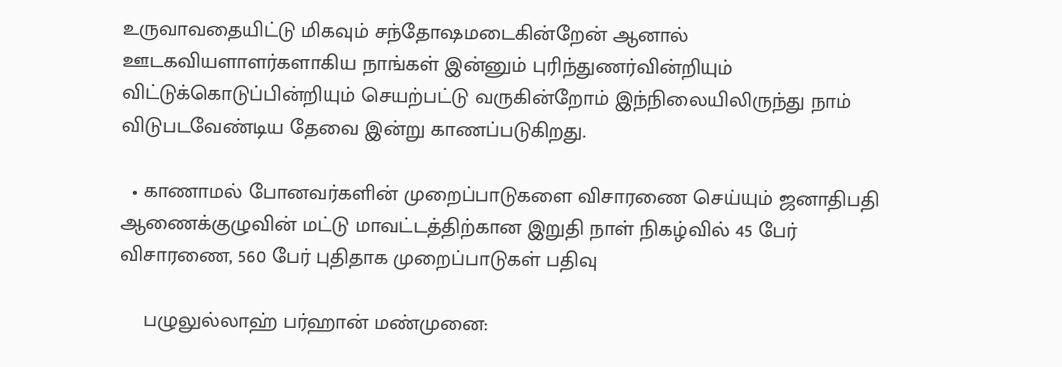உருவாவதையிட்டு மிகவும் சந்தோஷமடைகின்றேன் ஆனால் ஊடகவியளாளர்களாகிய நாங்கள் இன்னும் புரிந்துணர்வின்றியும் விட்டுக்கொடுப்பின்றியும் செயற்பட்டு வருகின்றோம் இந்நிலையிலிருந்து நாம் விடுபடவேண்டிய தேவை இன்று காணப்படுகிறது.

  • காணாமல் போனவர்களின் முறைப்பாடுகளை விசாரணை செய்யும் ஜனாதிபதி ஆணைக்குழுவின் மட்டு மாவட்டத்திற்கான இறுதி நாள் நிகழ்வில் 45 பேர் விசாரணை, 560 பேர் புதிதாக முறைப்பாடுகள் பதிவு

    பழுலுல்லாஹ் பர்ஹான் மண்முனை: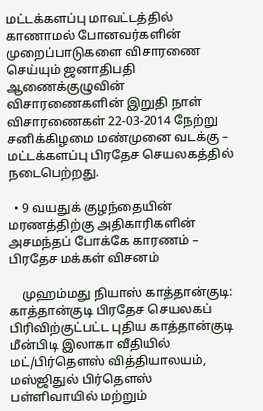மட்டக்களப்பு மாவட்டத்தில் காணாமல் போனவர்களின் முறைப்பாடுகளை விசாரணை செய்யும் ஜனாதிபதி ஆணைக்குழுவின் விசாரணைகளின் இறுதி நாள் விசாரணைகள் 22-03-2014 நேற்று சனிக்கிழமை மண்முனை வடக்கு – மட்டக்களப்பு பிரதேச செயலகத்தில் நடைபெற்றது.

  • 9 வயதுக் குழந்தையின் மரணத்திற்கு அதிகாரிகளின் அசமந்தப் போக்கே காரணம் – பிரதேச மக்கள் விசனம்

    முஹம்மது நியாஸ் காத்தான்குடி: காத்தான்குடி பிரதேச செயலகப் பிரிவிற்குட்பட்ட புதிய காத்தான்குடி மீன்பிடி இலாகா வீதியில் மட்/பிர்தௌஸ் வித்தியாலயம், மஸ்ஜிதுல் பிர்தௌஸ் பள்ளிவாயில் மற்றும்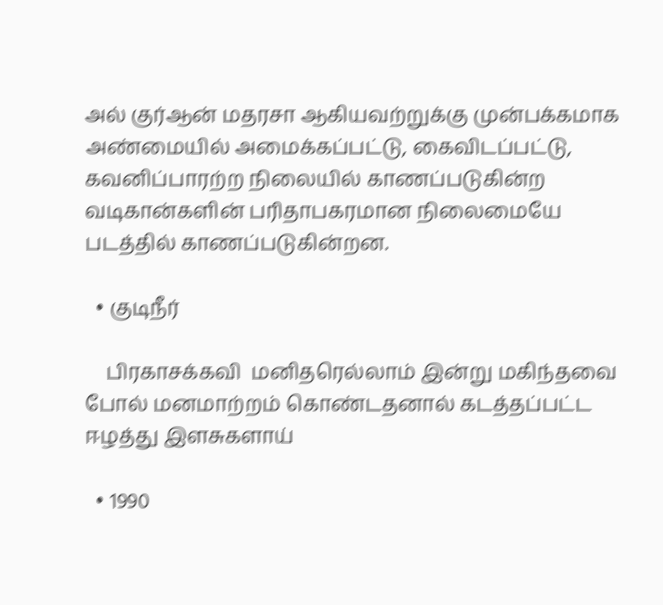அல் குர்ஆன் மதரசா ஆகியவற்றுக்கு முன்பக்கமாக அண்மையில் அமைக்கப்பட்டு, கைவிடப்பட்டு, கவனிப்பாரற்ற நிலையில் காணப்படுகின்ற வடிகான்களின் பரிதாபகரமான நிலைமையே படத்தில் காணப்படுகின்றன.

  • குடிநீர்

    பிரகாசக்கவி  மனிதரெல்லாம் இன்று மகிந்தவை போல் மனமாற்றம் கொண்டதனால் கடத்தப்பட்ட ஈழத்து இளசுகளாய்

  • 1990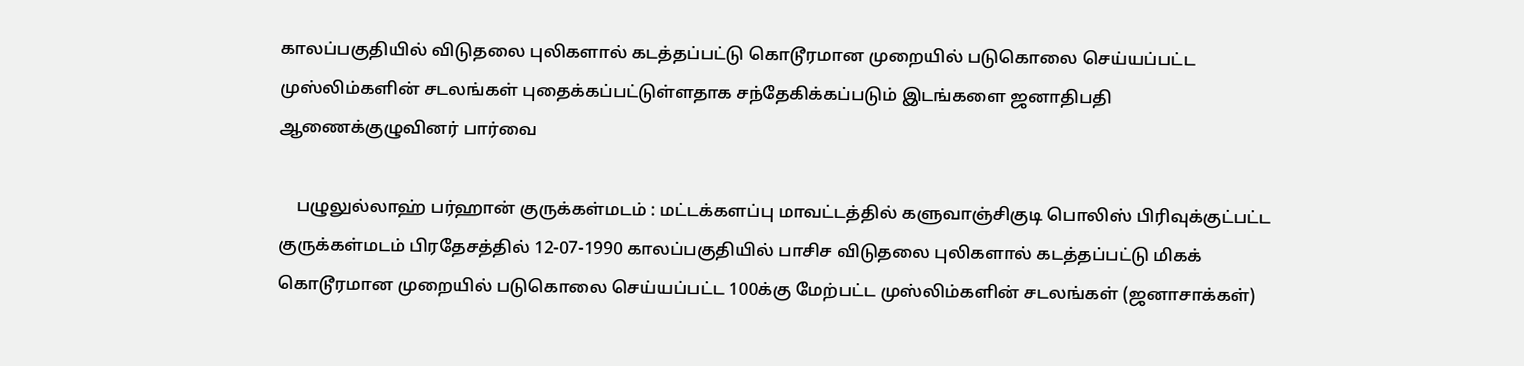காலப்பகுதியில் விடுதலை புலிகளால் கடத்தப்பட்டு கொடூரமான முறையில் படுகொலை செய்யப்பட்ட முஸ்லிம்களின் சடலங்கள் புதைக்கப்பட்டுள்ளதாக சந்தேகிக்கப்படும் இடங்களை ஜனாதிபதி ஆணைக்குழுவினர் பார்வை

    பழுலுல்லாஹ் பர்ஹான் குருக்கள்மடம் : மட்டக்களப்பு மாவட்டத்தில் களுவாஞ்சிகுடி பொலிஸ் பிரிவுக்குட்பட்ட குருக்கள்மடம் பிரதேசத்தில் 12-07-1990 காலப்பகுதியில் பாசிச விடுதலை புலிகளால் கடத்தப்பட்டு மிகக் கொடூரமான முறையில் படுகொலை செய்யப்பட்ட 100க்கு மேற்பட்ட முஸ்லிம்களின் சடலங்கள் (ஜனாசாக்கள்)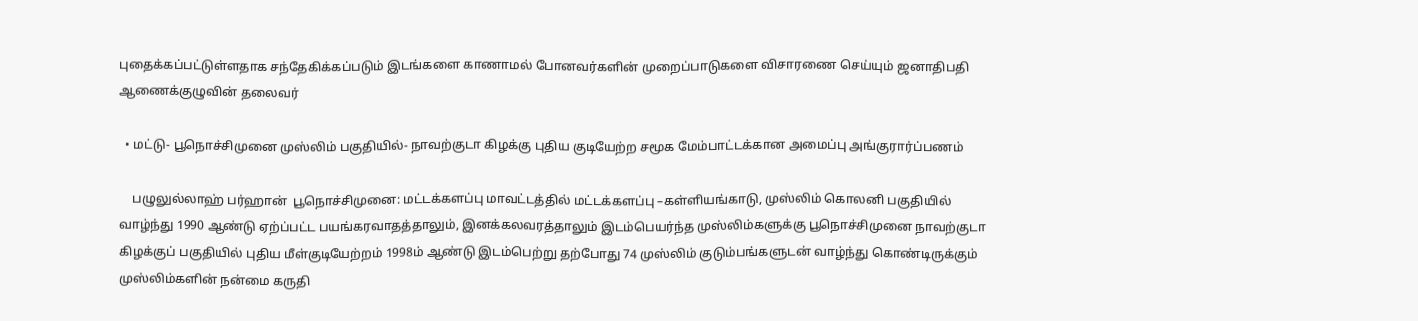புதைக்கப்பட்டுள்ளதாக சந்தேகிக்கப்படும் இடங்களை காணாமல் போனவர்களின் முறைப்பாடுகளை விசாரணை செய்யும் ஜனாதிபதி ஆணைக்குழுவின் தலைவர்

  • மட்டு- பூநொச்சிமுனை முஸ்லிம் பகுதியில்- நாவற்குடா கிழக்கு புதிய குடியேற்ற சமூக மேம்பாட்டக்கான அமைப்பு அங்குரார்ப்பணம்

    பழுலுல்லாஹ் பர்ஹான்  பூநொச்சிமுனை: மட்டக்களப்பு மாவட்டத்தில் மட்டக்களப்பு –கள்ளியங்காடு, முஸ்லிம் கொலனி பகுதியில் வாழ்ந்து 1990 ஆண்டு ஏற்ப்பட்ட பயங்கரவாதத்தாலும், இனக்கலவரத்தாலும் இடம்பெயர்ந்த முஸ்லிம்களுக்கு பூநொச்சிமுனை நாவற்குடா கிழக்குப் பகுதியில் புதிய மீள்குடியேற்றம் 1998ம் ஆண்டு இடம்பெற்று தற்போது 74 முஸ்லிம் குடும்பங்களுடன் வாழ்ந்து கொண்டிருக்கும் முஸ்லிம்களின் நன்மை கருதி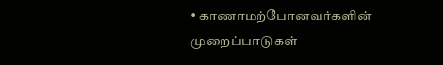• காணாமற்போனவர்களின் முறைப்பாடுகள்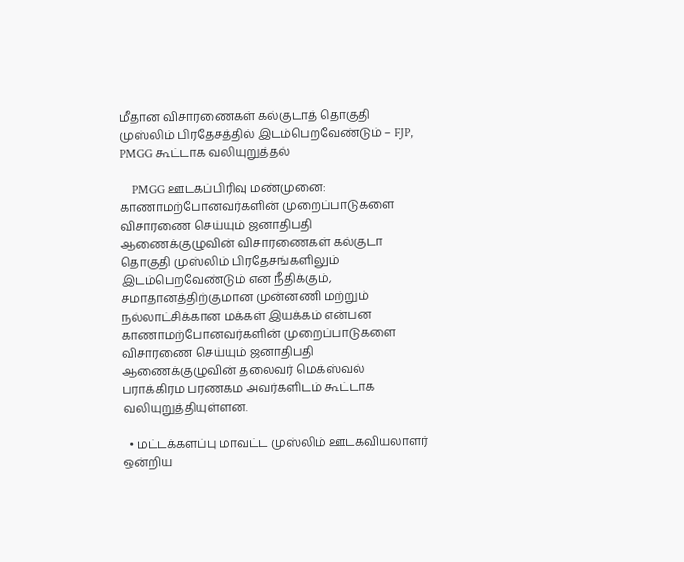மீதான விசாரணைகள் கல்குடாத் தொகுதி முஸ்லிம் பிரதேசத்தில் இடம்பெறவேண்டும் – FJP, PMGG கூட்டாக வலியுறுத்தல்

    PMGG ஊடகப்பிரிவு மண்முனை: காணாமற்போனவர்களின் முறைப்பாடுகளை விசாரணை செய்யும் ஜனாதிபதி ஆணைக்குழுவின் விசாரணைகள் கல்குடா தொகுதி முஸ்லிம் பிரதேசங்களிலும் இடம்பெறவேண்டும் என நீதிக்கும், சமாதானத்திற்குமான முன்னணி மற்றும் நல்லாட்சிக்கான மக்கள் இயக்கம் என்பன காணாமற்போனவர்களின் முறைப்பாடுகளை விசாரணை செய்யும் ஜனாதிபதி ஆணைக்குழுவின் தலைவர் மெக்ஸ்வல் பராக்கிரம பரணகம அவர்களிடம் கூட்டாக வலியுறுத்தியுள்ளன.

  • மட்டக்களப்பு மாவட்ட முஸ்லிம் ஊடகவியலாளர் ஒன்றிய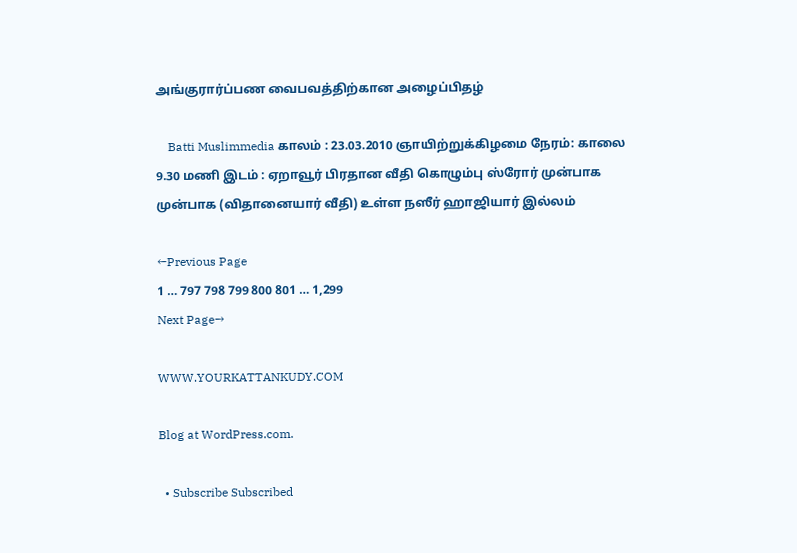அங்குரார்ப்பண வைபவத்திற்கான அழைப்பிதழ்

    Batti Muslimmedia காலம் : 23.03.2010 ஞாயிற்றுக்கிழமை நேரம்: காலை 9.30 மணி இடம் : ஏறாவூர் பிரதான வீதி கொழும்பு ஸ்ரோர் முன்பாக முன்பாக (விதானையார் வீதி) உள்ள நஸீர் ஹாஜியார் இல்லம்

←Previous Page
1 … 797 798 799 800 801 … 1,299
Next Page→

WWW.YOURKATTANKUDY.COM

Blog at WordPress.com.

  • Subscribe Subscribed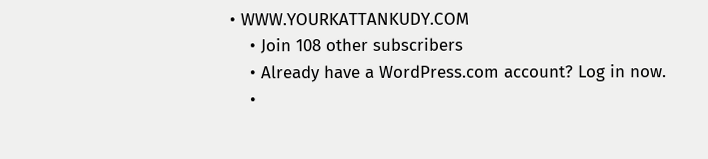• WWW.YOURKATTANKUDY.COM
    • Join 108 other subscribers
    • Already have a WordPress.com account? Log in now.
    •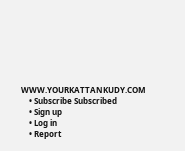WWW.YOURKATTANKUDY.COM
    • Subscribe Subscribed
    • Sign up
    • Log in
    • Report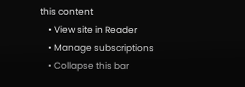this content
    • View site in Reader
    • Manage subscriptions
    • Collapse this bar